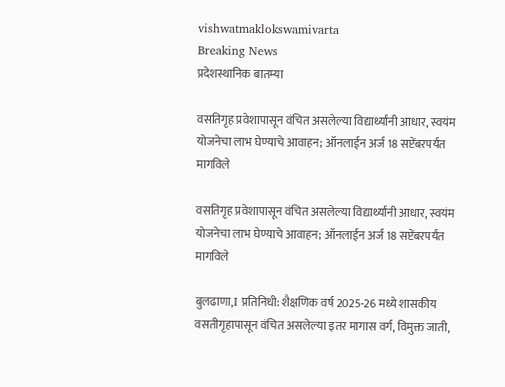vishwatmaklokswamivarta
Breaking News
प्रदेशस्थानिक बातम्या

वसतिगृह प्रवेशापासून वंचित असलेल्या विद्यार्थ्यांनी आधार, स्वयंम योजनेचा लाभ घेण्याचे आवाहन; ऑनलाईन अर्ज 18 सप्टेंबरपर्यंत मागविले

वसतिगृह प्रवेशापासून वंचित असलेल्या विद्यार्थ्यांनी आधार, स्वयंम योजनेचा लाभ घेण्याचे आवाहन; ऑनलाईन अर्ज 18 सप्टेंबरपर्यंत मागविले

बुलढाणा,I प्रतिनिधी: शैक्षणिक वर्ष 2025-26 मध्ये शासकीय वसतीगृहापासून वंचित असलेल्या इतर मागास वर्ग, विमुक्त जाती,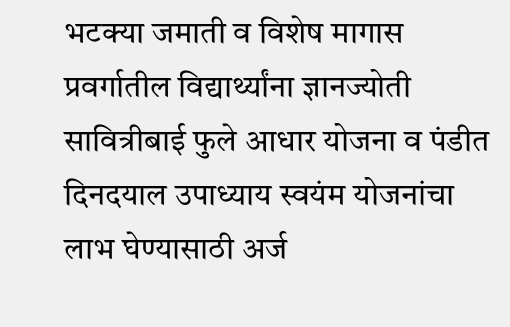भटक्या जमाती व विशेष मागास प्रवर्गातील विद्यार्थ्यांना ज्ञानज्योती सावित्रीबाई फुले आधार योजना व पंडीत दिनदयाल उपाध्याय स्वयंम योजनांचा लाभ घेण्यासाठी अर्ज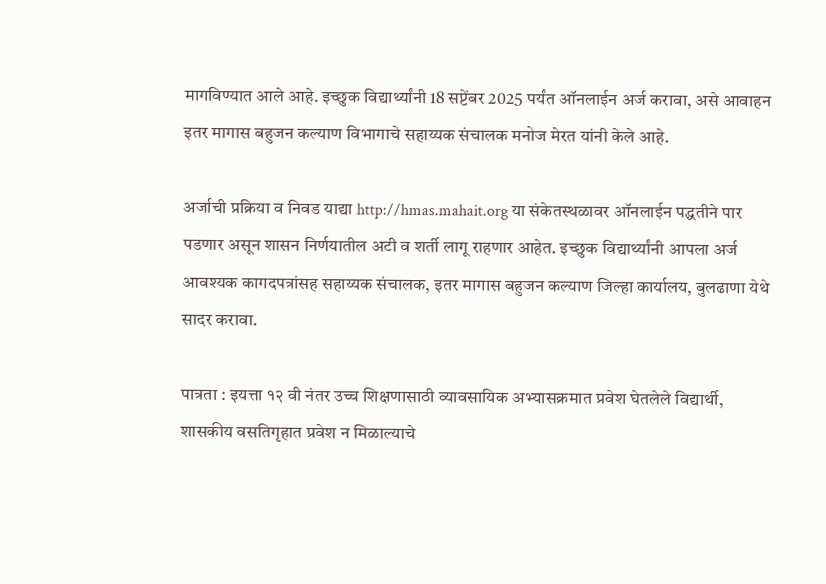मागविण्यात आले आहे. इच्छुक विद्यार्थ्यांनी 18 सप्टेंबर 2025 पर्यंत ऑनलाईन अर्ज करावा, असे आवाहन इतर मागास बहुजन कल्याण विभागाचे सहाय्यक संचालक मनोज मेरत यांनी केले आहे.

अर्जाची प्रक्रिया व निवड याद्या http://hmas.mahait.org या संकेतस्थळावर ऑनलाईन पद्धतीने पार पडणार असून शासन निर्णयातील अटी व शर्ती लागू राहणार आहेत. इच्छुक विद्यार्थ्यांनी आपला अर्ज आवश्यक कागदपत्रांसह सहाय्यक संचालक, इतर मागास बहुजन कल्याण जिल्हा कार्यालय, बुलढाणा येथे सादर करावा.

पात्रता : इयत्ता १२ वी नंतर उच्च शिक्षणासाठी व्यावसायिक अभ्यासक्रमात प्रवेश घेतलेले विद्यार्थी, शासकीय वसतिगृहात प्रवेश न मिळाल्याचे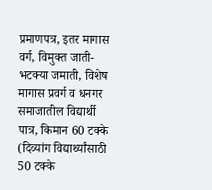प्रमाणपत्र, इतर मागास वर्ग, विमुक्त जाती-भटक्या जमाती, विशेष मागास प्रवर्ग व धनगर समाजातील विद्यार्थी पात्र, किमान 60 टक्के (दिव्यांग विद्यार्थ्यांसाठी 50 टक्के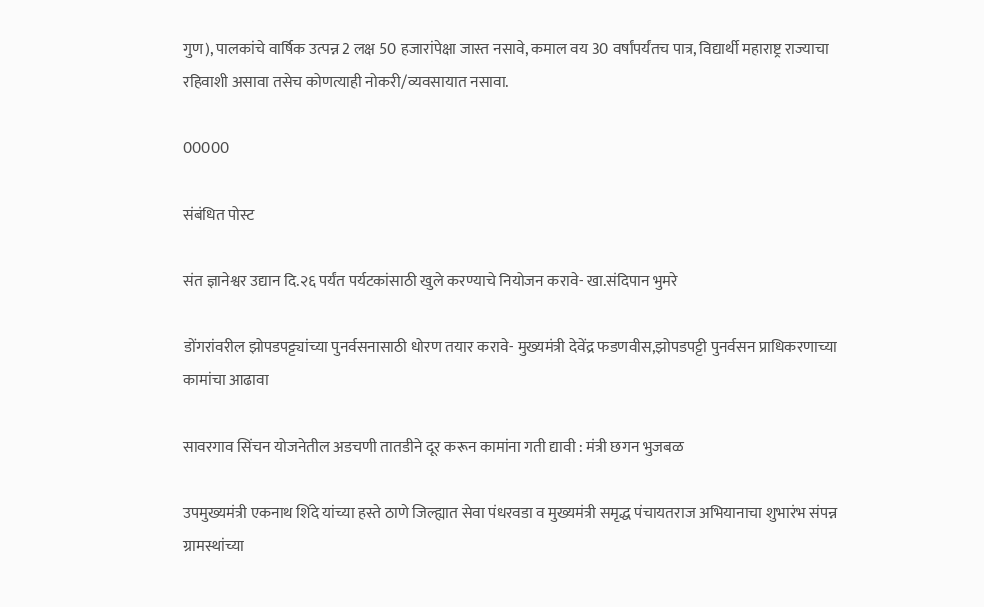गुण), पालकांचे वार्षिक उत्पन्न 2 लक्ष 50 हजारांपेक्षा जास्त नसावे, कमाल वय 30 वर्षांपर्यंतच पात्र, विद्यार्थी महाराष्ट्र राज्याचा रहिवाशी असावा तसेच कोणत्याही नोकरी/व्यवसायात नसावा.

00000

संबंधित पोस्ट

संत ज्ञानेश्वर उद्यान दि.२६ पर्यंत पर्यटकांसाठी खुले करण्याचे नियोजन करावे- खा.संदिपान भुमरे

डोंगरांवरील झोपडपट्ट्यांच्या पुनर्वसनासाठी धोरण तयार करावे- मुख्यमंत्री देवेंद्र फडणवीस,झोपडपट्टी पुनर्वसन प्राधिकरणाच्या कामांचा आढावा

सावरगाव सिंचन योजनेतील अडचणी तातडीने दूर करून कामांना गती द्यावी : मंत्री छगन भुजबळ

उपमुख्यमंत्री एकनाथ शिंदे यांच्या हस्ते ठाणे जिल्ह्यात सेवा पंधरवडा व मुख्यमंत्री समृद्ध पंचायतराज अभियानाचा शुभारंभ संपन्न ग्रामस्थांच्या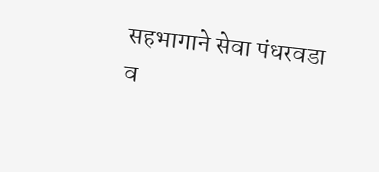सहभागाने सेवा पंधरवडा व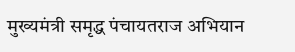मुख्यमंत्री समृद्ध पंचायतराज अभियान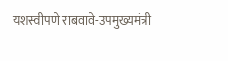यशस्वीपणे राबवावे-उपमुख्यमंत्री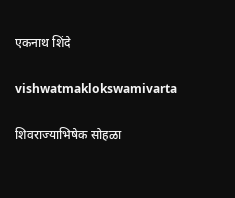एकनाथ शिंदे

vishwatmaklokswamivarta

शिवराज्याभिषेक सोहळा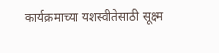कार्यक्रमाच्या यशस्वीतेसाठी सूक्ष्म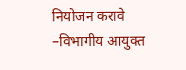नियोजन करावे    –विभागीय आयुक्त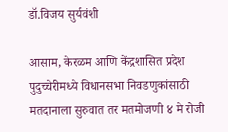डॉ.विजय सुर्यवंशी

आसाम, केरळम आणि केंद्रशासित प्रदेश पुदुच्चेरीमध्ये विधानसभा निवडणुकांसाठी मतदानाला सुरुवात तर मतमोजणी ४ मे रोजी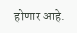होणार आहे.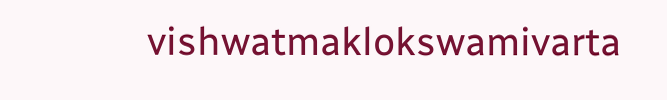vishwatmaklokswamivarta